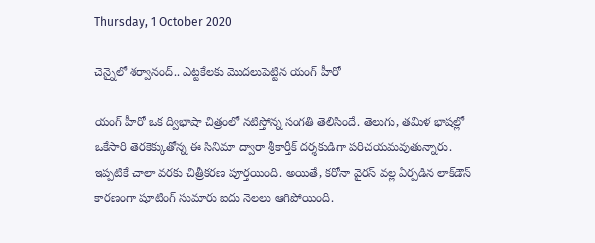Thursday, 1 October 2020

చెన్నైలో శర్వానంద్.. ఎట్టకేలకు మొదలుపెట్టిన యంగ్ హీరో

యంగ్ హీరో ఒక ద్విభాషా చిత్రంలో నటిస్తోన్న సంగతి తెలిసిందే. తెలుగు, తమిళ భాషల్లో ఒకేసారి తెరకెక్కుతోన్న ఈ సినిమా ద్వారా శ్రీకార్తీక్ దర్శకుడిగా పరిచయమవుతున్నారు. ఇప్పటికే చాలా వరకు చిత్రీకరణ పూర్తయింది. అయితే, కరోనా వైరస్ వల్ల ఏర్పడిన లాక్‌డౌన్ కారణంగా షూటింగ్ సుమారు ఐదు నెలలు ఆగిపోయింది.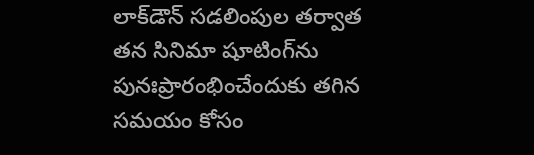లాక్‌డౌన్ స‌డ‌లింపుల త‌ర్వాత త‌న సినిమా షూటింగ్‌ను పునఃప్రారంభించేందుకు త‌గిన స‌మ‌యం కోసం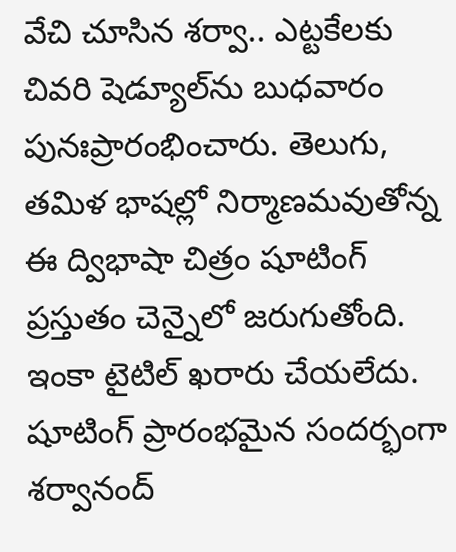వేచి చూసిన శర్వా.. ఎట్టకేల‌కు చివ‌రి షెడ్యూల్‌ను బుధ‌వారం పునఃప్రారంభించారు. తెలుగు, త‌మిళ భాష‌ల్లో నిర్మాణ‌మ‌వుతోన్న ఈ ద్విభాషా చిత్రం షూటింగ్ ప్రస్తుతం చెన్నైలో జ‌రుగుతోంది. ఇంకా టైటిల్ ఖరారు చేయలేదు. షూటింగ్ ప్రారంభమైన సంద‌ర్భంగా శ‌ర్వానంద్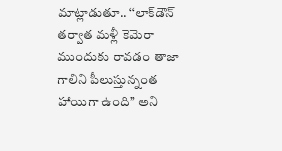మాట్లాడుతూ.. ‘‘లాక్‌డౌన్ త‌ర్వాత మ‌ళ్లీ కెమెరా ముందుకు రావ‌డం తాజా గాలిని పీలుస్తున్నంత హాయిగా ఉంది’’ అని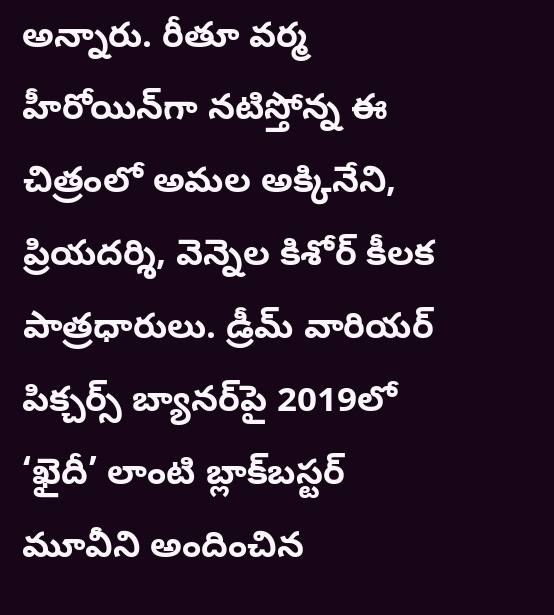అన్నారు. రీతూ వ‌ర్మ హీరోయిన్‌గా న‌టిస్తోన్న ఈ చిత్రంలో అమ‌ల అక్కినేని, ప్రియ‌ద‌ర్శి, వెన్నెల కిశోర్ కీల‌క పాత్రధారులు. డ్రీమ్ వారియ‌ర్ పిక్చర్స్ బ్యాన‌ర్‌పై 2019లో ‘ఖైదీ’ లాంటి బ్లాక్‌బ‌స్టర్ మూవీని అందించిన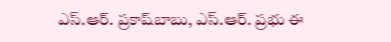ఎస్‌.ఆర్‌. ప్రకాష్‌బాబు, ఎస్‌.ఆర్‌. ప్రభు ఈ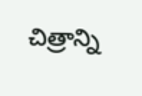చిత్రాన్ని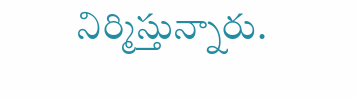నిర్మిస్తున్నారు.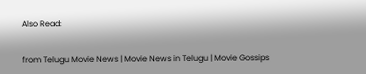Also Read:


from Telugu Movie News | Movie News in Telugu | Movie Gossips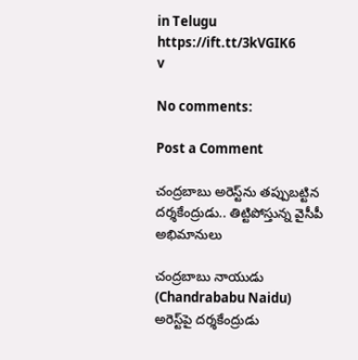in Telugu https://ift.tt/3kVGIK6
v

No comments:

Post a Comment

చంద్రబాబు అరెస్ట్‌ను తప్పుబట్టిన దర్శకేంద్రుడు.. తిట్టిపోస్తున్న వైసీపీ అభిమానులు

చంద్రబాబు నాయుడు (Chandrababu Naidu) అరెస్ట్‌పై దర్శకేంద్రుడు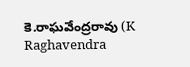కె.రాఘవేంద్రరావు (K Raghavendra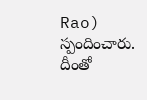Rao) స్పందించారు. దీంతో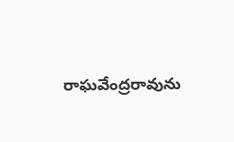రాఘవేంద్రరావును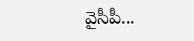వైసీపీ...